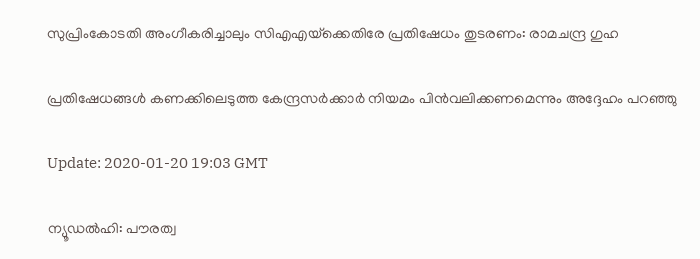സുപ്രിംകോടതി അംഗീകരിച്ചാലും സിഎഎയ്‌ക്കെതിരേ പ്രതിഷേധം തുടരണം: രാമചന്ദ്ര ഗുഹ

പ്രതിഷേധങ്ങള്‍ കണക്കിലെടുത്ത കേന്ദ്രസര്‍ക്കാര്‍ നിയമം പിന്‍വലിക്കണമെന്നും അദ്ദേഹം പറഞ്ഞു

Update: 2020-01-20 19:03 GMT

ന്യൂഡല്‍ഹി: പൗരത്വ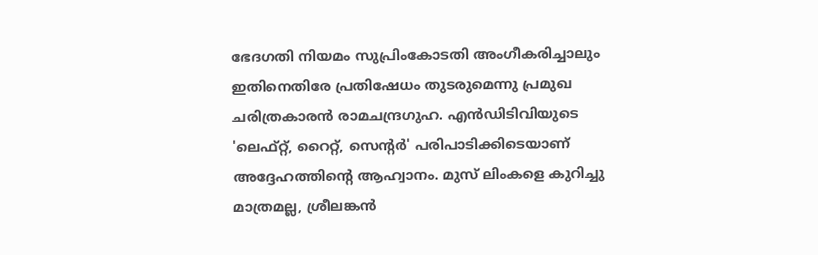ഭേദഗതി നിയമം സുപ്രിംകോടതി അംഗീകരിച്ചാലും ഇതിനെതിരേ പ്രതിഷേധം തുടരുമെന്നു പ്രമുഖ ചരിത്രകാരന്‍ രാമചന്ദ്രഗുഹ. എന്‍ഡിടിവിയുടെ 'ലെഫ്റ്റ്, റൈറ്റ്, സെന്റര്‍' പരിപാടിക്കിടെയാണ് അദ്ദേഹത്തിന്റെ ആഹ്വാനം. മുസ് ലിംകളെ കുറിച്ചു മാത്രമല്ല, ശ്രീലങ്കന്‍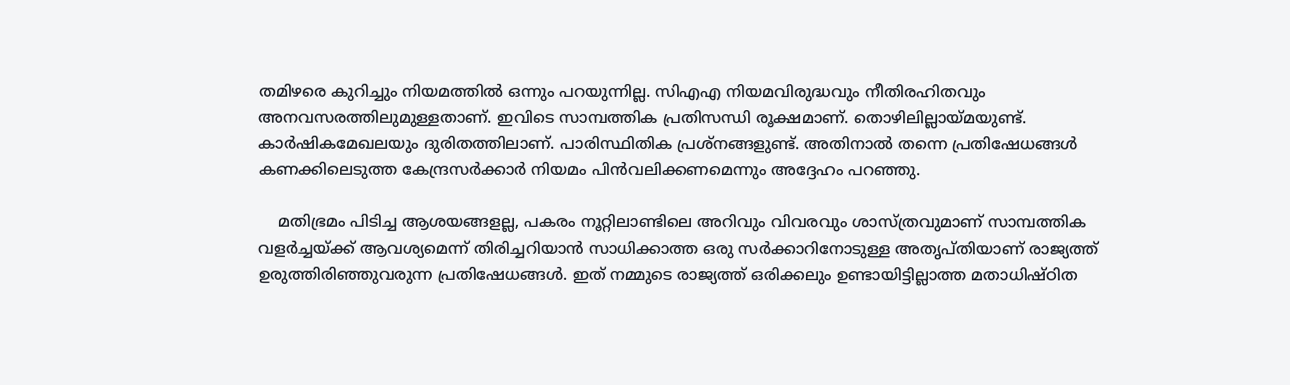തമിഴരെ കുറിച്ചും നിയമത്തില്‍ ഒന്നും പറയുന്നില്ല. സിഎഎ നിയമവിരുദ്ധവും നീതിരഹിതവും അനവസരത്തിലുമുള്ളതാണ്. ഇവിടെ സാമ്പത്തിക പ്രതിസന്ധി രൂക്ഷമാണ്. തൊഴിലില്ലായ്മയുണ്ട്. കാര്‍ഷികമേഖലയും ദുരിതത്തിലാണ്. പാരിസ്ഥിതിക പ്രശ്‌നങ്ങളുണ്ട്. അതിനാല്‍ തന്നെ പ്രതിഷേധങ്ങള്‍ കണക്കിലെടുത്ത കേന്ദ്രസര്‍ക്കാര്‍ നിയമം പിന്‍വലിക്കണമെന്നും അദ്ദേഹം പറഞ്ഞു.

    മതിഭ്രമം പിടിച്ച ആശയങ്ങളല്ല, പകരം നൂറ്റിലാണ്ടിലെ അറിവും വിവരവും ശാസ്ത്രവുമാണ് സാമ്പത്തിക വളര്‍ച്ചയ്ക്ക് ആവശ്യമെന്ന് തിരിച്ചറിയാന്‍ സാധിക്കാത്ത ഒരു സര്‍ക്കാറിനോടുള്ള അതൃപ്തിയാണ് രാജ്യത്ത് ഉരുത്തിരിഞ്ഞുവരുന്ന പ്രതിഷേധങ്ങള്‍. ഇത് നമ്മുടെ രാജ്യത്ത് ഒരിക്കലും ഉണ്ടായിട്ടില്ലാത്ത മതാധിഷ്ഠിത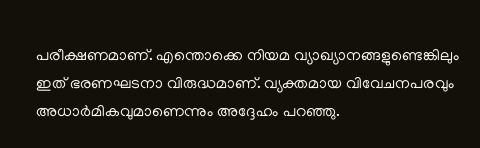പരീക്ഷണമാണ്. എന്തൊക്കെ നിയമ വ്യാഖ്യാനങ്ങളുണ്ടെങ്കിലും ഇത് ഭരണഘടനാ വിരുദ്ധമാണ്. വ്യക്തമായ വിവേചനപരവും അധാര്‍മികവുമാണെന്നും അദ്ദേഹം പറഞ്ഞു.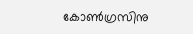കോണ്‍ഗ്രസിനു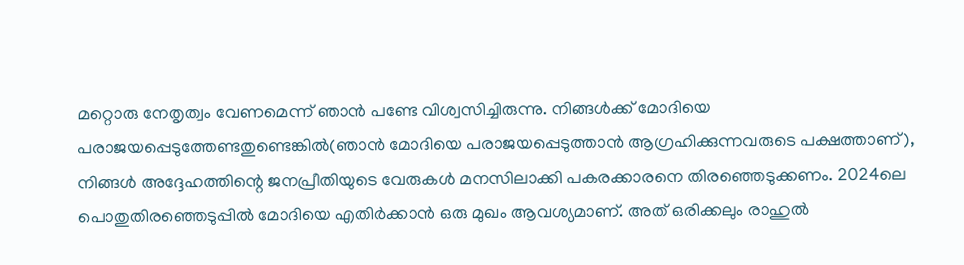മറ്റൊരു നേതൃത്വം വേണമെന്ന് ഞാന്‍ പണ്ടേ വിശ്വസിച്ചിരുന്നു. നിങ്ങള്‍ക്ക് മോദിയെ പരാജയപ്പെടുത്തേണ്ടതുണ്ടെങ്കില്‍(ഞാന്‍ മോദിയെ പരാജയപ്പെടുത്താന്‍ ആഗ്രഹിക്കുന്നവരുടെ പക്ഷത്താണ്), നിങ്ങള്‍ അദ്ദേഹത്തിന്റെ ജനപ്രീതിയുടെ വേരുകള്‍ മനസിലാക്കി പകരക്കാരനെ തിരഞ്ഞെടുക്കണം. 2024ലെ പൊതുതിരഞ്ഞെടുപ്പില്‍ മോദിയെ എതിര്‍ക്കാന്‍ ഒരു മുഖം ആവശ്യമാണ്. അത് ഒരിക്കലും രാഹുല്‍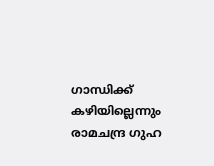ഗാന്ധിക്ക് കഴിയില്ലെന്നും രാമചന്ദ്ര ഗുഹ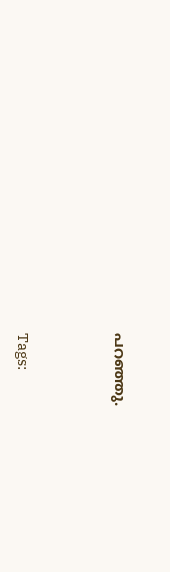പറഞ്ഞു.




Tags: